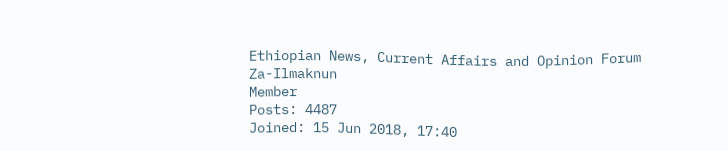Ethiopian News, Current Affairs and Opinion Forum
Za-Ilmaknun
Member
Posts: 4487
Joined: 15 Jun 2018, 17:40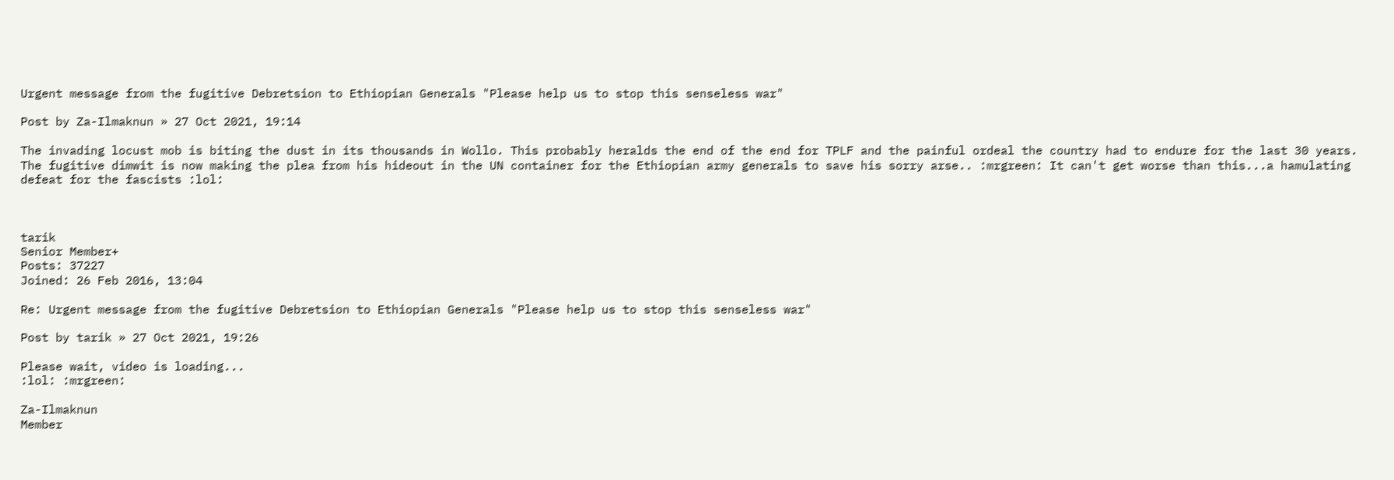Urgent message from the fugitive Debretsion to Ethiopian Generals "Please help us to stop this senseless war"

Post by Za-Ilmaknun » 27 Oct 2021, 19:14

The invading locust mob is biting the dust in its thousands in Wollo. This probably heralds the end of the end for TPLF and the painful ordeal the country had to endure for the last 30 years. The fugitive dimwit is now making the plea from his hideout in the UN container for the Ethiopian army generals to save his sorry arse.. :mrgreen: It can't get worse than this...a hamulating defeat for the fascists :lol:



tarik
Senior Member+
Posts: 37227
Joined: 26 Feb 2016, 13:04

Re: Urgent message from the fugitive Debretsion to Ethiopian Generals "Please help us to stop this senseless war"

Post by tarik » 27 Oct 2021, 19:26

Please wait, video is loading...
:lol: :mrgreen:

Za-Ilmaknun
Member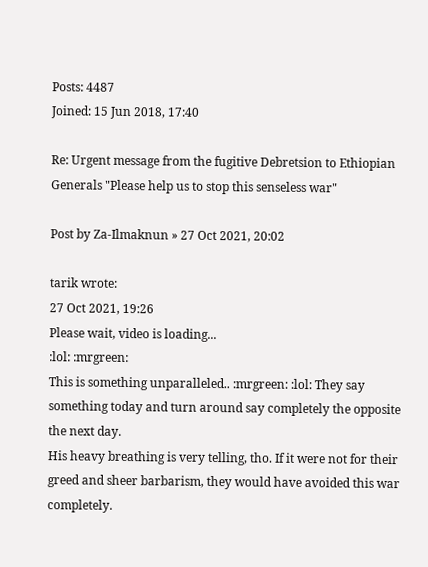Posts: 4487
Joined: 15 Jun 2018, 17:40

Re: Urgent message from the fugitive Debretsion to Ethiopian Generals "Please help us to stop this senseless war"

Post by Za-Ilmaknun » 27 Oct 2021, 20:02

tarik wrote:
27 Oct 2021, 19:26
Please wait, video is loading...
:lol: :mrgreen:
This is something unparalleled.. :mrgreen: :lol: They say something today and turn around say completely the opposite the next day.
His heavy breathing is very telling, tho. If it were not for their greed and sheer barbarism, they would have avoided this war completely.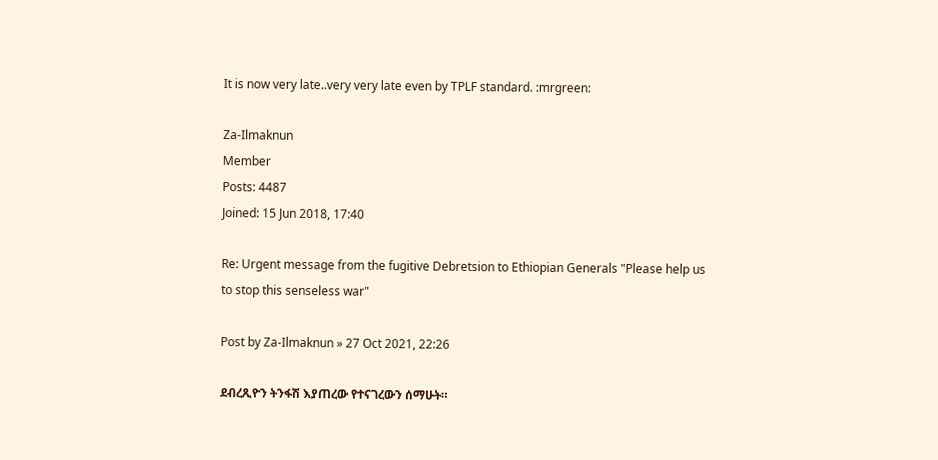It is now very late..very very late even by TPLF standard. :mrgreen:

Za-Ilmaknun
Member
Posts: 4487
Joined: 15 Jun 2018, 17:40

Re: Urgent message from the fugitive Debretsion to Ethiopian Generals "Please help us to stop this senseless war"

Post by Za-Ilmaknun » 27 Oct 2021, 22:26

ደብረጺዮን ትንፋሽ እያጠረው የተናገረውን ሰማሁት።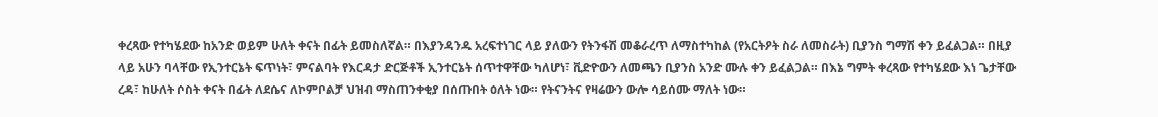ቀረጻው የተካሄደው ከአንድ ወይም ሁለት ቀናት በፊት ይመስለኛል። በእያንዳንዱ አረፍተነገር ላይ ያለውን የትንፋሽ መቆራረጥ ለማስተካከል (የአርትዖት ስራ ለመስራት) ቢያንስ ግማሽ ቀን ይፈልጋል። በዚያ ላይ አሁን ባላቸው የኢንተርኔት ፍጥነት፣ ምናልባት የእርዳታ ድርጅቶች ኢንተርኔት ሰጥተዋቸው ካለሆነ፣ ቪድዮውን ለመጫን ቢያንስ አንድ ሙሉ ቀን ይፈልጋል። በእኔ ግምት ቀረጻው የተካሄደው እነ ጌታቸው ረዳ፣ ከሁለት ሶስት ቀናት በፊት ለደሴና ለኮምቦልቻ ህዝብ ማስጠንቀቂያ በሰጡበት ዕለት ነው። የትናንትና የዛሬውን ውሎ ሳይሰሙ ማለት ነው።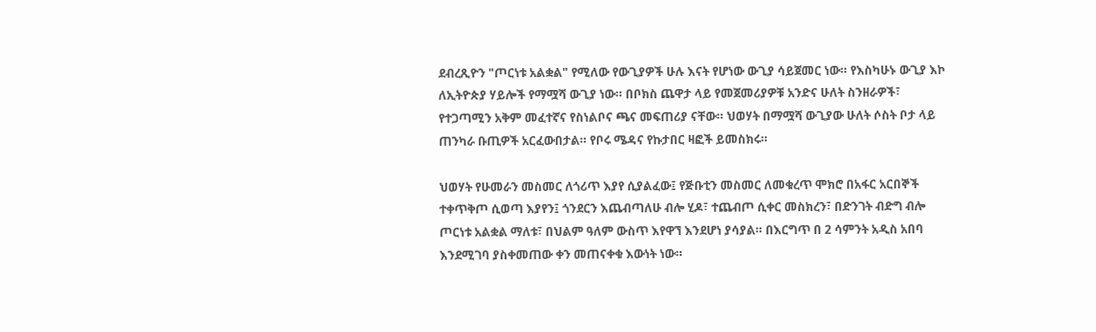ደብረጺዮን "ጦርነቱ አልቋል" የሚለው የውጊያዎች ሁሉ እናት የሆነው ውጊያ ሳይጀመር ነው። የእስካሁኑ ውጊያ እኮ ለኢትዮጵያ ሃይሎች የማሟሻ ውጊያ ነው። በቦክስ ጨዋታ ላይ የመጀመሪያዎቹ አንድና ሁለት ስንዘራዎች፣ የተጋጣሚን አቅም መፈተኛና የስነልቦና ጫና መፍጠሪያ ናቸው። ህወሃት በማሟሻ ውጊያው ሁለት ሶስት ቦታ ላይ ጠንካራ ቡጢዎች አርፈውበታል። የቦሩ ሜዳና የኩታበር ዛፎች ይመስክሩ።

ህወሃት የሁመራን መስመር ለጎሪጥ እያየ ሲያልፈው፤ የጅቡቲን መስመር ለመቁረጥ ሞክሮ በአፋር አርበኞች ተቀጥቅጦ ሲወጣ እያየን፤ ጎንደርን እጨብጣለሁ ብሎ ሂዶ፣ ተጨብጦ ሲቀር መስክረን፣ በድንገት ብድግ ብሎ ጦርነቱ አልቋል ማለቱ፣ በህልም ዓለም ውስጥ እየዋኘ እንደሆነ ያሳያል። በእርግጥ በ 2 ሳምንት አዲስ አበባ እንደሚገባ ያስቀመጠው ቀን መጠናቀቁ እውነት ነው።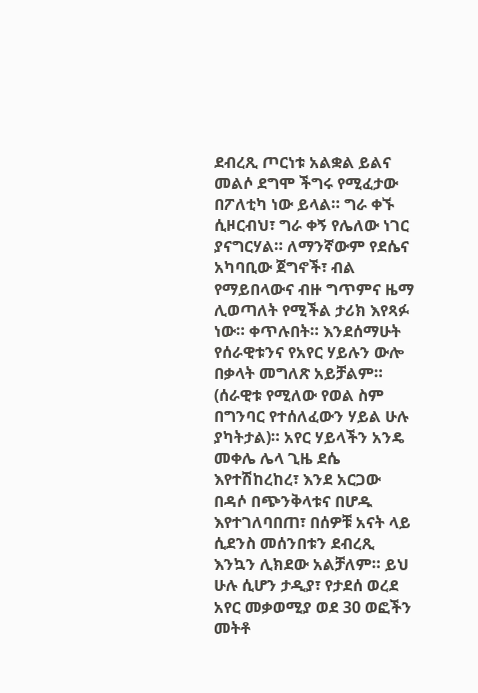ደብረጺ ጦርነቱ አልቋል ይልና መልሶ ደግሞ ችግሩ የሚፈታው በፖለቲካ ነው ይላል። ግራ ቀኙ ሲዞርብህ፣ ግራ ቀኝ የሌለው ነገር ያናግርሃል። ለማንኛውም የደሴና አካባቢው ጀግኖች፣ ብል የማይበላውና ብዙ ግጥምና ዜማ ሊወጣለት የሚችል ታሪክ እየጻፉ ነው። ቀጥሉበት። እንደሰማሁት የሰራዊቱንና የአየር ሃይሉን ውሎ በቃላት መግለጽ አይቻልም። (ሰራዊቱ የሚለው የወል ስም በግንባር የተሰለፈውን ሃይል ሁሉ ያካትታል)። አየር ሃይላችን አንዴ መቀሌ ሌላ ጊዜ ደሴ እየተሽከረከረ፣ እንደ አርጋው በዳሶ በጭንቅላቱና በሆዱ እየተገለባበጠ፣ በሰዎቹ አናት ላይ ሲደንስ መሰንበቱን ደብረጺ እንኳን ሊክደው አልቻለም። ይህ ሁሉ ሲሆን ታዲያ፣ የታደሰ ወረደ አየር መቃወሚያ ወደ 30 ወፎችን መትቶ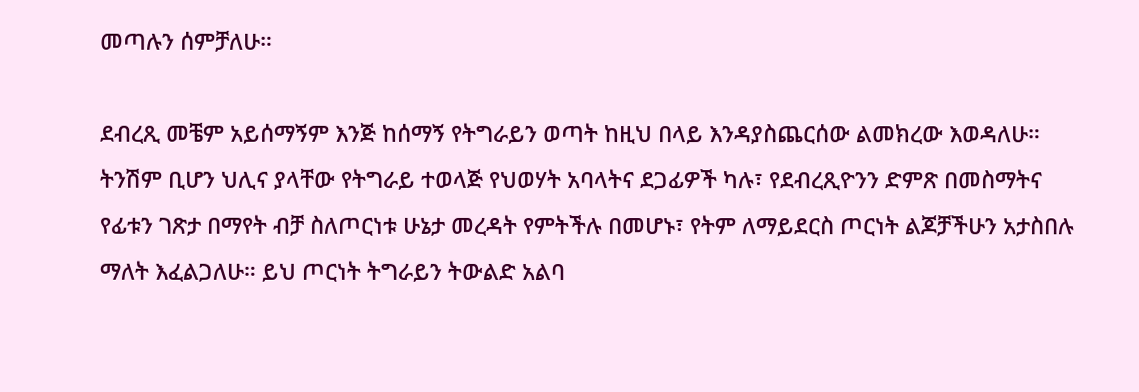መጣሉን ሰምቻለሁ።

ደብረጺ መቼም አይሰማኝም እንጅ ከሰማኝ የትግራይን ወጣት ከዚህ በላይ እንዳያስጨርሰው ልመክረው እወዳለሁ። ትንሽም ቢሆን ህሊና ያላቸው የትግራይ ተወላጅ የህወሃት አባላትና ደጋፊዎች ካሉ፣ የደብረጺዮንን ድምጽ በመስማትና የፊቱን ገጽታ በማየት ብቻ ስለጦርነቱ ሁኔታ መረዳት የምትችሉ በመሆኑ፣ የትም ለማይደርስ ጦርነት ልጆቻችሁን አታስበሉ ማለት እፈልጋለሁ። ይህ ጦርነት ትግራይን ትውልድ አልባ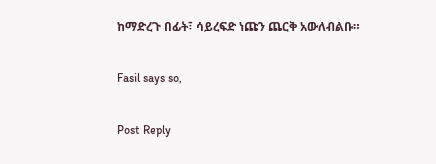ከማድረጉ በፊት፣ ሳይረፍድ ነጩን ጨርቅ አውለብልቡ።

Fasil says so,

Post Reply